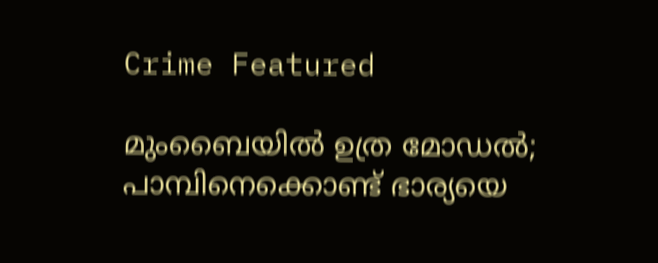Crime Featured

മുംബൈയില്‍ ഉത്ര മോഡല്‍; പാമ്പിനെക്കൊണ്ട് ഭാര്യയെ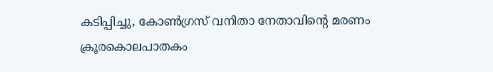കടിപ്പിച്ചു, കോൺഗ്രസ് വനിതാ നേതാവിന്റെ മരണം ക്രൂരകൊലപാതകം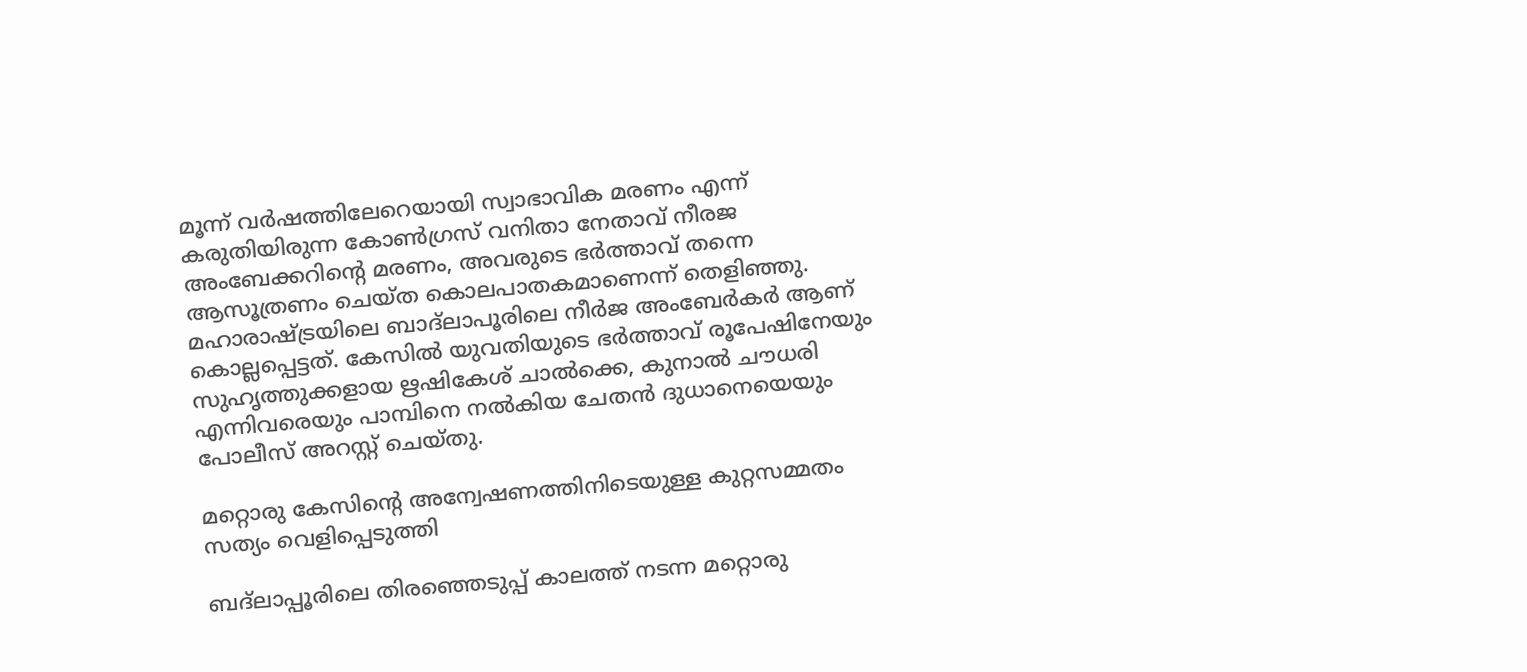മൂന്ന് വർഷത്തിലേറെയായി സ്വാഭാവിക മരണം എന്ന് കരുതിയിരുന്ന കോൺഗ്രസ് വനിതാ നേതാവ് നീരജ അംബേക്കറിൻ്റെ മരണം, അവരുടെ ഭർത്താവ് തന്നെ ആസൂത്രണം ചെയ്ത കൊലപാതകമാണെന്ന് തെളിഞ്ഞു. മഹാരാഷ്ട്രയിലെ ബാദ്‌ലാപൂരിലെ നീർജ അംബേർകർ ആണ് കൊല്ലപ്പെട്ടത്. കേസിൽ യുവതിയുടെ ഭർത്താവ് രൂപേഷിനേയും സുഹൃത്തുക്കളായ ഋഷികേശ് ചാൽക്കെ, കുനാൽ ചൗധരി എന്നിവരെയും പാമ്പിനെ നൽകിയ ചേതൻ ദുധാനെയെയും പോലീസ് അറസ്റ്റ് ചെയ്തു.

മറ്റൊരു കേസിൻ്റെ അന്വേഷണത്തിനിടെയുള്ള കുറ്റസമ്മതം സത്യം വെളിപ്പെടുത്തി

ബദ്ലാപ്പൂരിലെ തിരഞ്ഞെടുപ്പ് കാലത്ത് നടന്ന മറ്റൊരു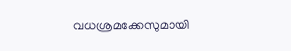വധശ്രമക്കേസുമായി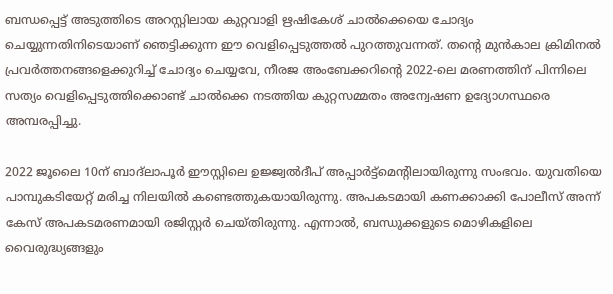ബന്ധപ്പെട്ട് അടുത്തിടെ അറസ്റ്റിലായ കുറ്റവാളി ഋഷികേശ് ചാൽക്കെയെ ചോദ്യം ചെയ്യുന്നതിനിടെയാണ് ഞെട്ടിക്കുന്ന ഈ വെളിപ്പെടുത്തൽ പുറത്തുവന്നത്. തൻ്റെ മുൻകാല ക്രിമിനൽ പ്രവർത്തനങ്ങളെക്കുറിച്ച് ചോദ്യം ചെയ്യവേ, നീരജ അംബേക്കറിൻ്റെ 2022-ലെ മരണത്തിന് പിന്നിലെ സത്യം വെളിപ്പെടുത്തിക്കൊണ്ട് ചാൽക്കെ നടത്തിയ കുറ്റസമ്മതം അന്വേഷണ ഉദ്യോഗസ്ഥരെ അമ്പരപ്പിച്ചു.

2022 ജൂലൈ 10ന് ബാദ്‌ലാപൂർ ഈസ്റ്റിലെ ഉജ്ജ്വൽദീപ് അപ്പാർട്ട്‌മെന്റിലായിരുന്നു സംഭവം. യുവതിയെ പാമ്പുകടിയേറ്റ് മരിച്ച നിലയിൽ കണ്ടെത്തുകയായിരുന്നു. അപകടമായി കണക്കാക്കി പോലീസ് അന്ന് കേസ് അപകടമരണമായി രജിസ്റ്റർ ചെയ്തിരുന്നു. എന്നാൽ, ബന്ധുക്കളുടെ മൊഴികളിലെ വൈരുദ്ധ്യങ്ങളും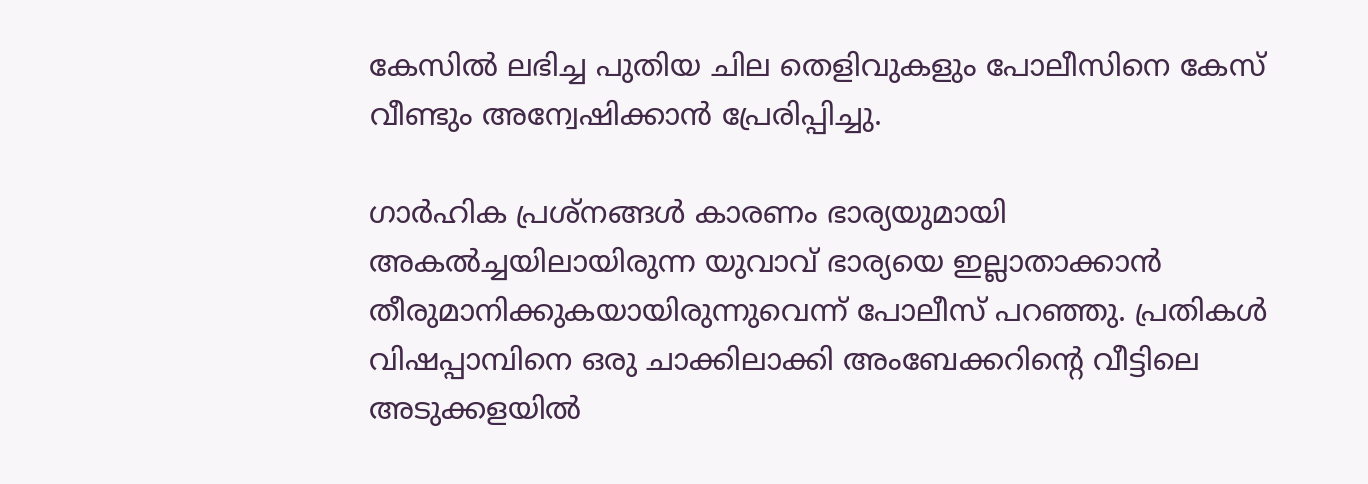കേസിൽ ലഭിച്ച പുതിയ ചില തെളിവുകളും പോലീസിനെ കേസ് വീണ്ടും അന്വേഷിക്കാൻ പ്രേരിപ്പിച്ചു.

ഗാർഹിക പ്രശ്‌നങ്ങൾ കാരണം ഭാര്യയുമായി അകൽച്ചയിലായിരുന്ന യുവാവ് ഭാര്യയെ ഇല്ലാതാക്കാൻ തീരുമാനിക്കുകയായിരുന്നുവെന്ന് പോലീസ് പറഞ്ഞു. പ്രതികൾ വിഷപ്പാമ്പിനെ ഒരു ചാക്കിലാക്കി അംബേക്കറിൻ്റെ വീട്ടിലെ അടുക്കളയിൽ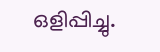ഒളിപ്പിച്ചു.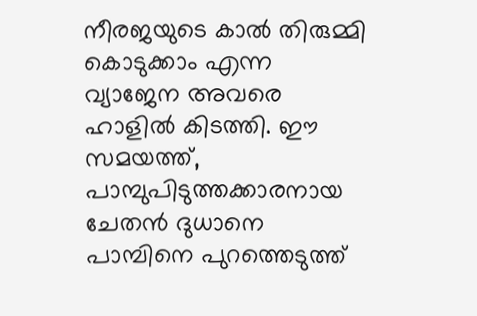നീരജയുടെ കാൽ തിരുമ്മി കൊടുക്കാം എന്ന വ്യാജേന അവരെ ഹാളിൽ കിടത്തി. ഈ സമയത്ത്, പാമ്പുപിടുത്തക്കാരനായ ചേതൻ ദുധാനെ പാമ്പിനെ പുറത്തെടുത്ത്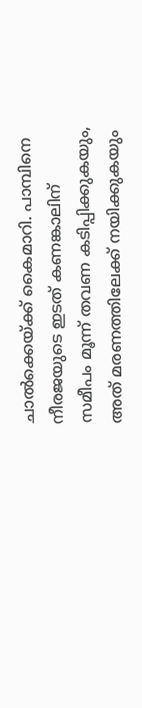ചാൽക്കെയ്ക്ക് കൈമാറി. പാമ്പിനെ നീരജയുടെ ഇടത് കണങ്കാലിന് സമീപം മൂന്ന് തവണ കടിപ്പിക്കുകയും, അത് മരണത്തിലേക്ക് നയിക്കുകയും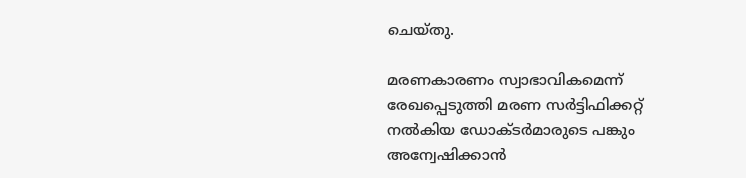ചെയ്തു.

മരണകാരണം സ്വാഭാവികമെന്ന് രേഖപ്പെടുത്തി മരണ സർട്ടിഫിക്കറ്റ് നൽകിയ ഡോക്ടർമാരുടെ പങ്കും അന്വേഷിക്കാൻ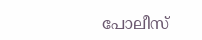പോലീസ്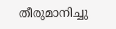തീരുമാനിച്ചു